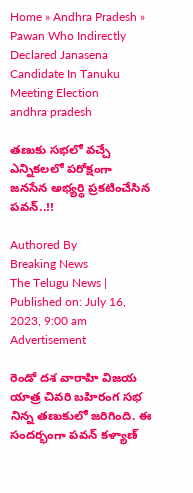Home » Andhra Pradesh » Pawan Who Indirectly Declared Janasena Candidate In Tanuku Meeting Election
andhra pradesh

తణుకు సభలో వచ్చే ఎన్నికలలో పరోక్షంగా జనసేన అభ్యర్థి ప్రకటించేసిన పవన్..!!

Authored By
Breaking News
The Telugu News | Published on: July 16, 2023, 9:00 am
Advertisement

రెండో దశ వారాహి విజయ యాత్ర చివరి బహిరంగ సభ నిన్న తణుకులో జరిగింది. ఈ సందర్భంగా పవన్ కళ్యాణ్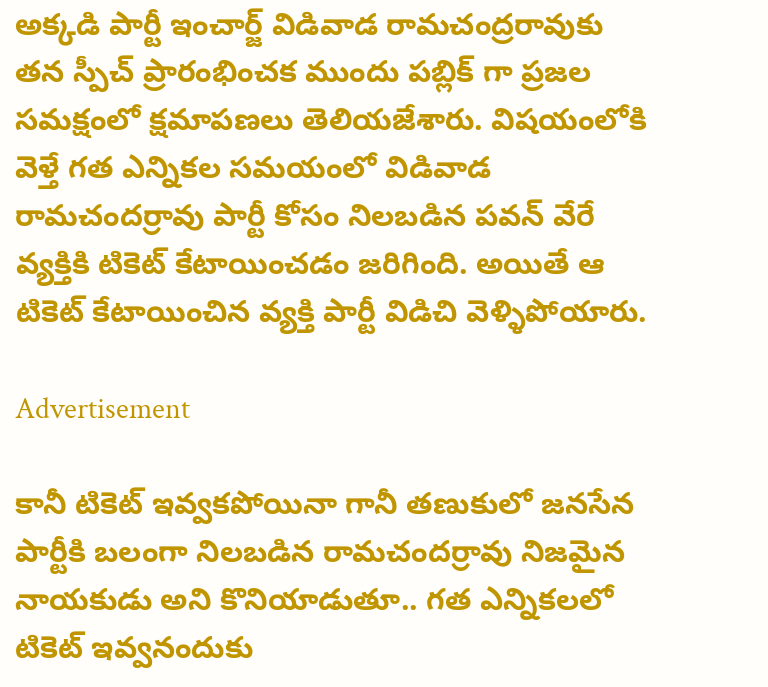అక్కడి పార్టీ ఇంచార్జ్ విడివాడ రామచంద్రరావుకు తన స్పీచ్ ప్రారంభించక ముందు పబ్లిక్ గా ప్రజల సమక్షంలో క్షమాపణలు తెలియజేశారు. విషయంలోకి వెళ్తే గత ఎన్నికల సమయంలో విడివాడ రామచందర్రావు పార్టీ కోసం నిలబడిన పవన్ వేరే వ్యక్తికి టికెట్ కేటాయించడం జరిగింది. అయితే ఆ టికెట్ కేటాయించిన వ్యక్తి పార్టీ విడిచి వెళ్ళిపోయారు.

Advertisement

కానీ టికెట్ ఇవ్వకపోయినా గానీ తణుకులో జనసేన పార్టీకి బలంగా నిలబడిన రామచందర్రావు నిజమైన నాయకుడు అని కొనియాడుతూ.. గత ఎన్నికలలో టికెట్ ఇవ్వనందుకు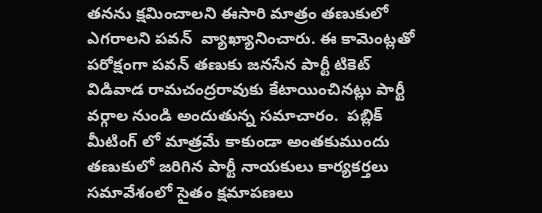తనను క్షమించాలని ఈసారి మాత్రం తణుకులో ఎగరాలని పవన్  వ్యాఖ్యానించారు. ఈ కామెంట్లతో పరోక్షంగా పవన్ తణుకు జనసేన పార్టీ టికెట్ విడివాడ రామచంద్రరావుకు కేటాయించినట్లు పార్టీ వర్గాల నుండి అందుతున్న సమాచారం.  పబ్లిక్ మీటింగ్ లో మాత్రమే కాకుండా అంతకుముందు తణుకులో జరిగిన పార్టీ నాయకులు కార్యకర్తలు సమావేశంలో సైతం క్షమాపణలు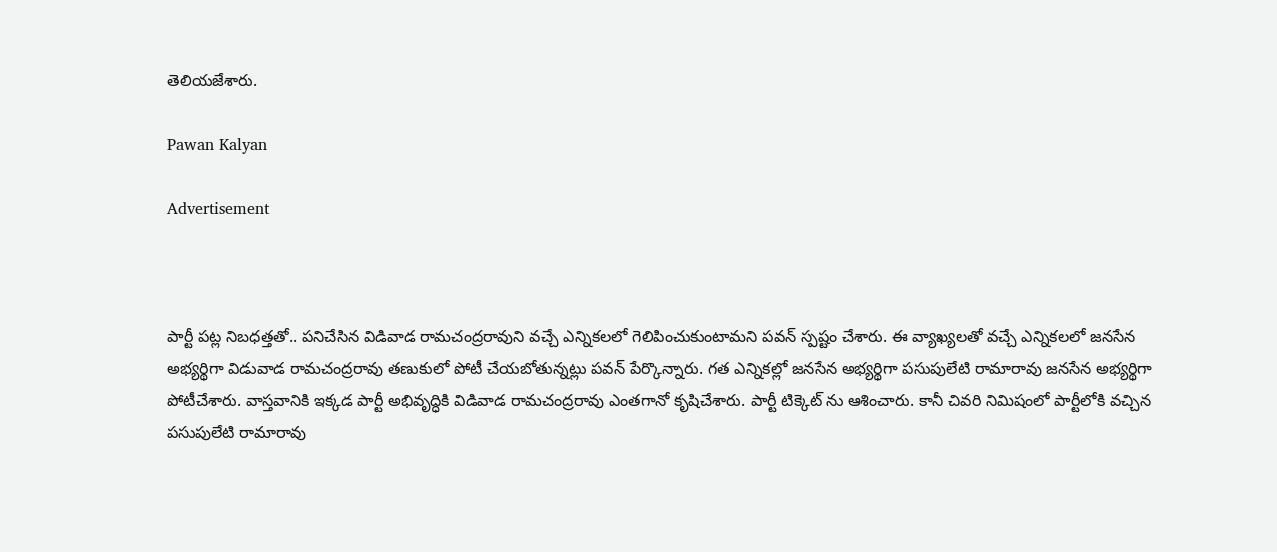తెలియజేశారు.

Pawan Kalyan

Advertisement



పార్టీ పట్ల నిబధత్తతో.. పనిచేసిన విడివాడ రామచంద్రరావుని వచ్చే ఎన్నికలలో గెలిపించుకుంటామని పవన్ స్పష్టం చేశారు. ఈ వ్యాఖ్యలతో వచ్చే ఎన్నికలలో జనసేన అభ్యర్థిగా విడువాడ రామచంద్రరావు తణుకులో పోటీ చేయబోతున్నట్లు పవన్ పేర్కొన్నారు. గత ఎన్నికల్లో జనసేన అభ్యర్థిగా పసుపులేటి రామారావు జనసేన అభ్యర్థిగా పోటీచేశారు. వాస్తవానికి ఇక్కడ పార్టీ అభివృద్ధికి విడివాడ రామచంద్రరావు ఎంతగానో కృషిచేశారు. పార్టీ టిక్కెట్ ను ఆశించారు. కానీ చివరి నిమిషంలో పార్టీలోకి వచ్చిన పసుపులేటి రామారావు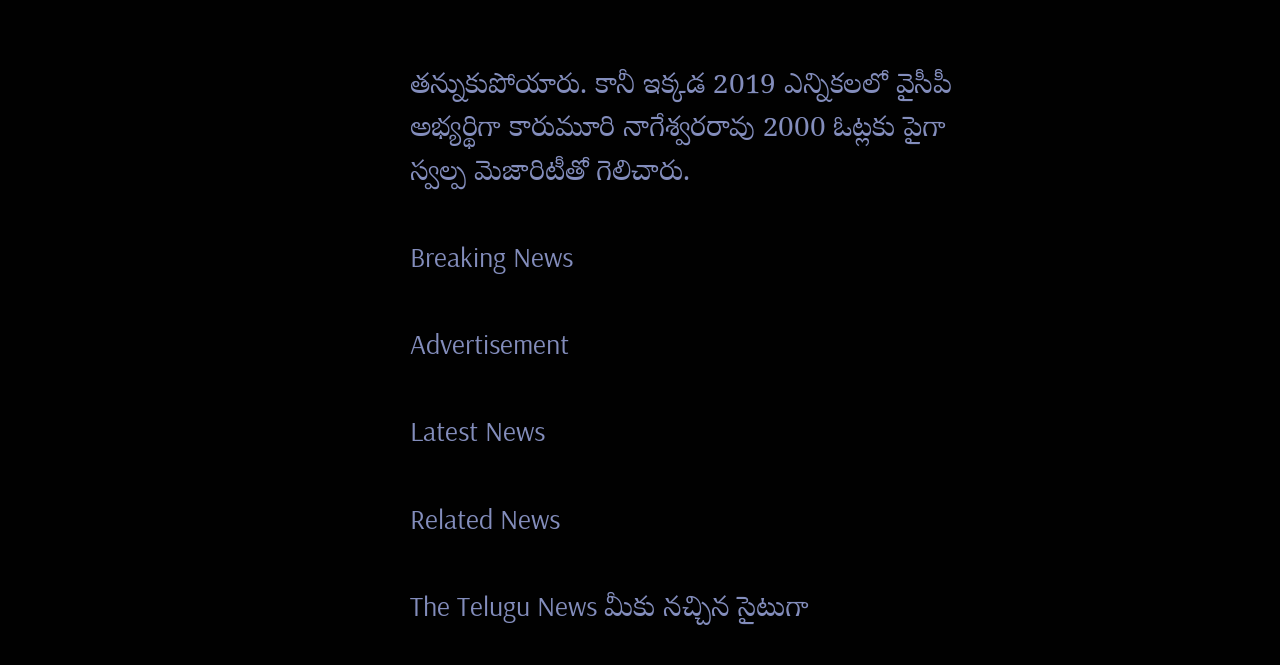తన్నుకుపోయారు. కానీ ఇక్కడ 2019 ఎన్నికలలో వైసీపీ అభ్యర్థిగా కారుమూరి నాగేశ్వరరావు 2000 ఓట్లకు పైగా స్వల్ప మెజారిటీతో గెలిచారు.

Breaking News

Advertisement

Latest News

Related News

The Telugu News మీకు నచ్చిన సైటుగా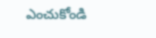ఎంచుకోండి